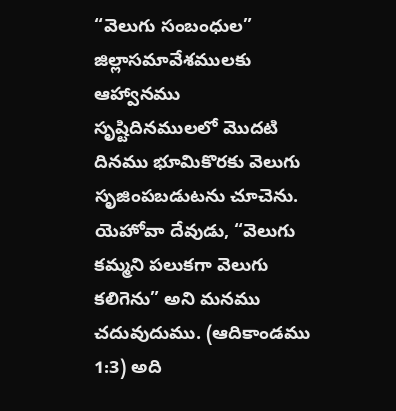“వెలుగు సంబంధుల” జిల్లాసమావేశములకు ఆహ్వానము
సృష్టిదినములలో మొదటి దినము భూమికొరకు వెలుగు సృజింపబడుటను చూచెను. యెహోవా దేవుడు, “వెలుగు కమ్మని పలుకగా వెలుగు కలిగెను” అని మనము చదువుదుము. (ఆదికాండము 1:3) అది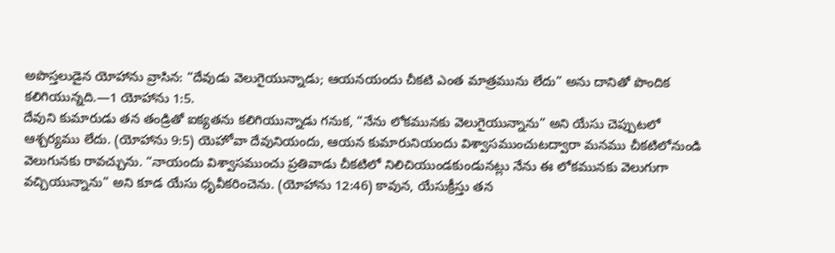అపొస్తలుడైన యోహాను వ్రాసిన: “దేవుడు వెలుగైయున్నాడు; ఆయనయందు చీకటి ఎంత మాత్రమును లేదు” అను దానితో పొందిక కలిగియున్నది.—1 యోహాను 1:5.
దేవుని కుమారుడు తన తండ్రితో ఐక్యతను కలిగియున్నాడు గనుక, “నేను లోకమునకు వెలుగైయున్నాను” అని యేసు చెప్పుటలో ఆశ్చర్యము లేదు. (యోహాను 9:5) యెహోవా దేవునియందు, ఆయన కుమారునియందు విశ్వాసముంచుటద్వారా మనము చీకటిలోనుండి వెలుగునకు రావచ్చును. “నాయందు విశ్వాసముంచు ప్రతివాడు చీకటిలో నిలిచియుండకుండునట్లు నేను ఈ లోకమునకు వెలుగుగా వచ్చియున్నాను” అని కూడ యేసు ధృవీకరించెను. (యోహాను 12:46) కావున, యేసుక్రీస్తు తన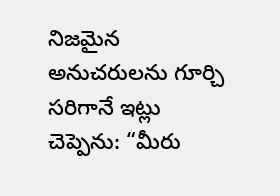నిజమైన అనుచరులను గూర్చి సరిగానే ఇట్లు చెప్పెను: “మీరు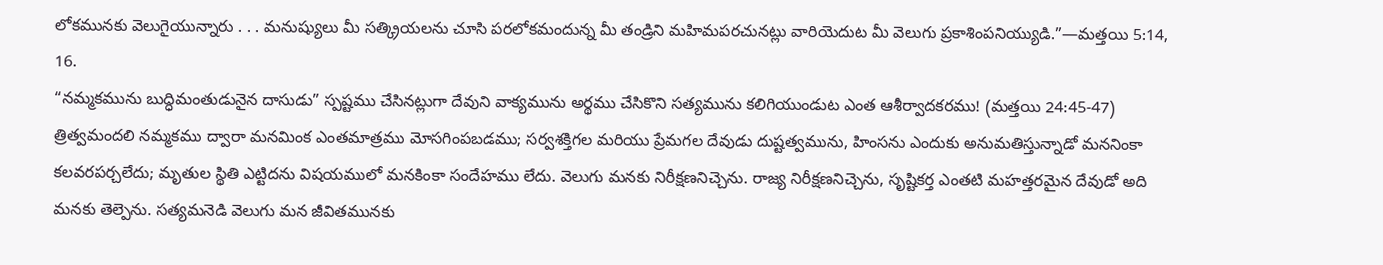లోకమునకు వెలుగైయున్నారు . . . మనుష్యులు మీ సత్క్రియలను చూసి పరలోకమందున్న మీ తండ్రిని మహిమపరచునట్లు వారియెదుట మీ వెలుగు ప్రకాశింపనియ్యుడి.”—మత్తయి 5:14, 16.
“నమ్మకమును బుద్ధిమంతుడునైన దాసుడు” స్పష్టము చేసినట్లుగా దేవుని వాక్యమును అర్థము చేసికొని సత్యమును కలిగియుండుట ఎంత ఆశీర్వాదకరము! (మత్తయి 24:45-47) త్రిత్వమందలి నమ్మకము ద్వారా మనమింక ఎంతమాత్రము మోసగింపబడము; సర్వశక్తిగల మరియు ప్రేమగల దేవుడు దుష్టత్వమును, హింసను ఎందుకు అనుమతిస్తున్నాడో మననింకా కలవరపర్చలేదు; మృతుల స్థితి ఎట్టిదను విషయములో మనకింకా సందేహము లేదు. వెలుగు మనకు నిరీక్షణనిచ్చెను. రాజ్య నిరీక్షణనిచ్చెను, సృష్టికర్త ఎంతటి మహత్తరమైన దేవుడో అది మనకు తెల్పెను. సత్యమనెడి వెలుగు మన జీవితమునకు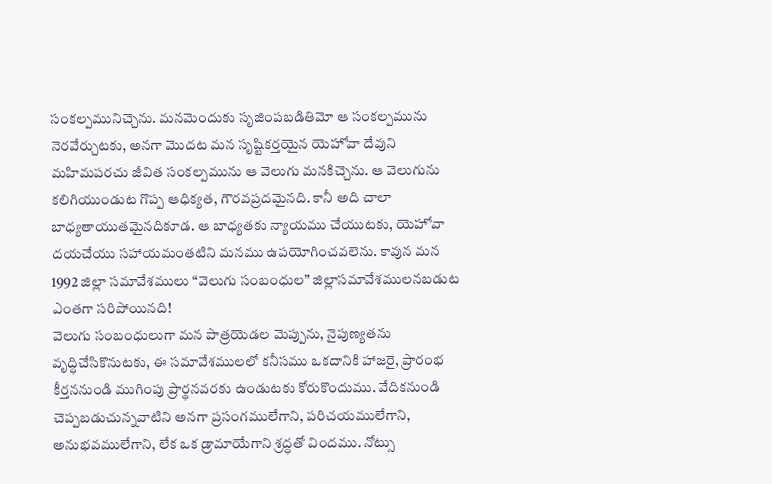సంకల్పమునిచ్చెను. మనమెందుకు సృజింపబడితిమో ఆ సంకల్పమును నెరవేర్చుటకు, అనగా మొదట మన సృష్టికర్తయైన యెహోవా దేవుని మహిమపరచు జీవిత సంకల్పమును ఆ వెలుగు మనకిచ్చెను. ఆ వెలుగును కలిగియుండుట గొప్ప ఆధిక్యత, గౌరవప్రదమైనది. కానీ అది చాలా బాధ్యతాయుతమైనదికూడ. ఆ బాధ్యతకు న్యాయము చేయుటకు, యెహోవా దయచేయు సహాయమంతటిని మనము ఉపయోగించవలెను. కావున మన 1992 జిల్లా సమావేశములు “వెలుగు సంబంధుల” జిల్లాసమావేశములనబడుట ఎంతగా సరిపోయినది!
వెలుగు సంబంధులుగా మన పాత్రయెడల మెప్పును, నైపుణ్యతను వృద్ధిచేసికొనుటకు, ఈ సమావేశములలో కనీసము ఒకదానికి హాజరై, ప్రారంభ కీర్తననుండి ముగింపు ప్రార్థనవరకు ఉండుటకు కోరుకొందుము. వేదికనుండి చెప్పబడుచున్నవాటిని అనగా ప్రసంగములేగాని, పరిచయములేగాని, అనుభవములేగాని, లేక ఒక డ్రామాయేగాని శ్రద్ధతో విందము. నోట్సు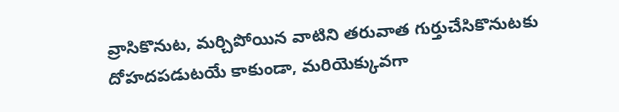వ్రాసికొనుట, మర్చిపోయిన వాటిని తరువాత గుర్తుచేసికొనుటకు దోహదపడుటయే కాకుండా, మరియెక్కువగా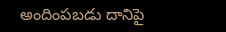అందింపబడు దానిపై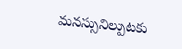మనస్సునిల్పుటకు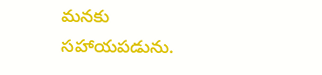మనకు సహాయపడును.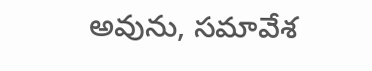అవును, సమావేశ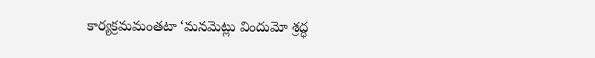కార్యక్రమమంతటా ‘మనమెట్లు విందుమో శ్రద్ధ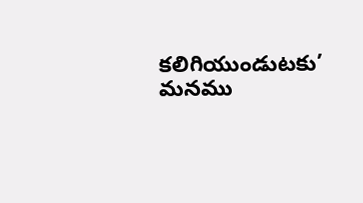కలిగియుండుటకు’ మనము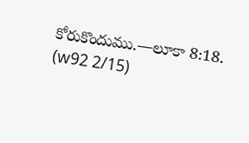కోరుకొందుము.—లూకా 8:18. (w92 2/15)